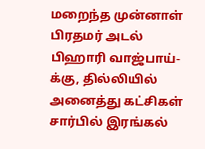மறைந்த முன்னாள் பிரதமர் அடல் பிஹாரி வாஜ்பாய்-க்கு, தில்லியில் அனைத்து கட்சிகள் சார்பில் இரங்கல்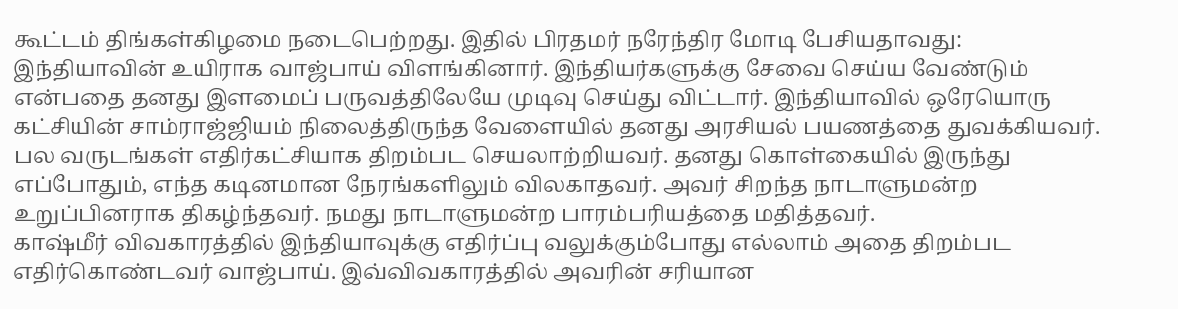கூட்டம் திங்கள்கிழமை நடைபெற்றது. இதில் பிரதமர் நரேந்திர மோடி பேசியதாவது:
இந்தியாவின் உயிராக வாஜ்பாய் விளங்கினார். இந்தியர்களுக்கு சேவை செய்ய வேண்டும் என்பதை தனது இளமைப் பருவத்திலேயே முடிவு செய்து விட்டார். இந்தியாவில் ஒரேயொரு கட்சியின் சாம்ராஜ்ஜியம் நிலைத்திருந்த வேளையில் தனது அரசியல் பயணத்தை துவக்கியவர். பல வருடங்கள் எதிர்கட்சியாக திறம்பட செயலாற்றியவர். தனது கொள்கையில் இருந்து எப்போதும், எந்த கடினமான நேரங்களிலும் விலகாதவர். அவர் சிறந்த நாடாளுமன்ற உறுப்பினராக திகழ்ந்தவர். நமது நாடாளுமன்ற பாரம்பரியத்தை மதித்தவர்.
காஷ்மீர் விவகாரத்தில் இந்தியாவுக்கு எதிர்ப்பு வலுக்கும்போது எல்லாம் அதை திறம்பட எதிர்கொண்டவர் வாஜ்பாய். இவ்விவகாரத்தில் அவரின் சரியான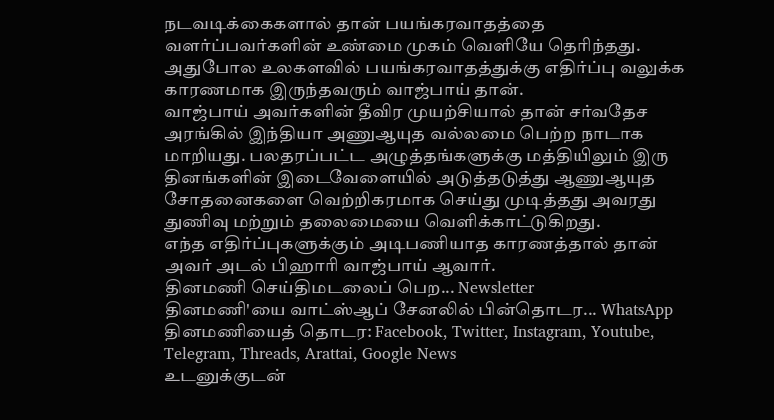நடவடிக்கைகளால் தான் பயங்கரவாதத்தை வளர்ப்பவர்களின் உண்மை முகம் வெளியே தெரிந்தது. அதுபோல உலகளவில் பயங்கரவாதத்துக்கு எதிர்ப்பு வலுக்க காரணமாக இருந்தவரும் வாஜ்பாய் தான்.
வாஜ்பாய் அவர்களின் தீவிர முயற்சியால் தான் சர்வதேச அரங்கில் இந்தியா அணுஆயுத வல்லமை பெற்ற நாடாக மாறியது. பலதரப்பட்ட அழுத்தங்களுக்கு மத்தியிலும் இரு தினங்களின் இடைவேளையில் அடுத்தடுத்து ஆணுஆயுத சோதனைகளை வெற்றிகரமாக செய்து முடித்தது அவரது துணிவு மற்றும் தலைமையை வெளிக்காட்டுகிறது.
எந்த எதிர்ப்புகளுக்கும் அடிபணியாத காரணத்தால் தான் அவர் அடல் பிஹாரி வாஜ்பாய் ஆவார்.
தினமணி செய்திமடலைப் பெற... Newsletter
தினமணி'யை வாட்ஸ்ஆப் சேனலில் பின்தொடர... WhatsApp
தினமணியைத் தொடர: Facebook, Twitter, Instagram, Youtube, Telegram, Threads, Arattai, Google News
உடனுக்குடன்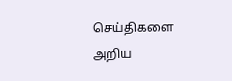செய்திகளை அறிய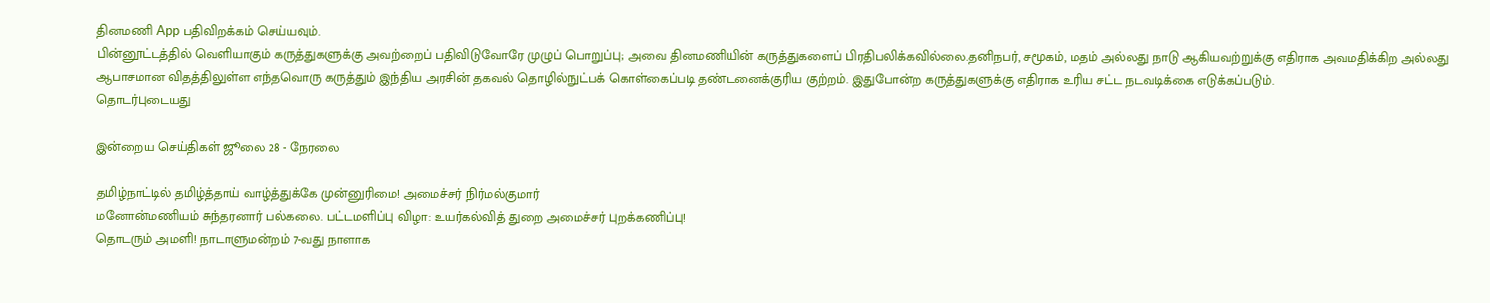தினமணி App பதிவிறக்கம் செய்யவும்.
பின்னூட்டத்தில் வெளியாகும் கருத்துகளுக்கு அவற்றைப் பதிவிடுவோரே முழுப் பொறுப்பு; அவை தினமணியின் கருத்துகளைப் பிரதிபலிக்கவில்லை.தனிநபர், சமூகம், மதம் அல்லது நாடு ஆகியவற்றுக்கு எதிராக அவமதிக்கிற அல்லது ஆபாசமான விதத்திலுள்ள எந்தவொரு கருத்தும் இந்திய அரசின் தகவல் தொழில்நுட்பக் கொள்கைப்படி தண்டனைக்குரிய குற்றம். இதுபோன்ற கருத்துகளுக்கு எதிராக உரிய சட்ட நடவடிக்கை எடுக்கப்படும்.
தொடர்புடையது

இன்றைய செய்திகள் ஜூலை 28 - நேரலை

தமிழ்நாட்டில் தமிழ்த்தாய் வாழ்த்துக்கே முன்னுரிமை! அமைச்சர் நிர்மல்குமார்
மனோன்மணியம் சுந்தரனார் பல்கலை. பட்டமளிப்பு விழா: உயர்கல்வித் துறை அமைச்சர் புறக்கணிப்பு!
தொடரும் அமளி! நாடாளுமன்றம் 7-வது நாளாக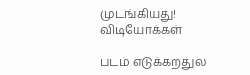முடங்கியது!
விடியோக்கள்

படம் எடுக்கறதுல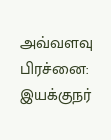அவ்வளவு பிரச்னை: இயக்குநர்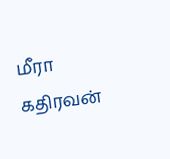மீரா கதிரவன்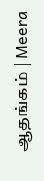ஆதங்கம் | Meera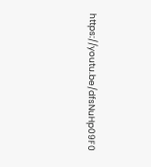https://youtu.be/dfsNuHp09F0